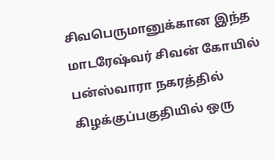சிவபெருமானுக்கான இந்த மாடரேஷ்வர் சிவன் கோயில் பன்ஸ்வாரா நகரத்தில் கிழக்குப்பகுதியில் ஒரு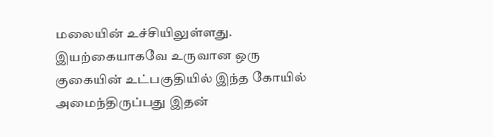மலையின் உச்சியிலுள்ளது. இயற்கையாகவே உருவான ஒரு குகையின் உட்பகுதியில் இந்த கோயில் அமைந்திருப்பது இதன்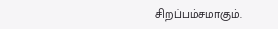சிறப்பம்சமாகும்.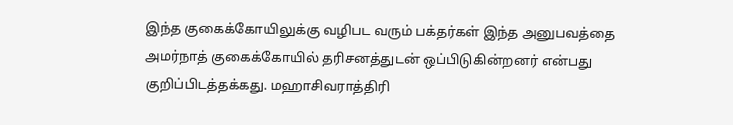இந்த குகைக்கோயிலுக்கு வழிபட வரும் பக்தர்கள் இந்த அனுபவத்தை அமர்நாத் குகைக்கோயில் தரிசனத்துடன் ஒப்பிடுகின்றனர் என்பது குறிப்பிடத்தக்கது. மஹாசிவராத்திரி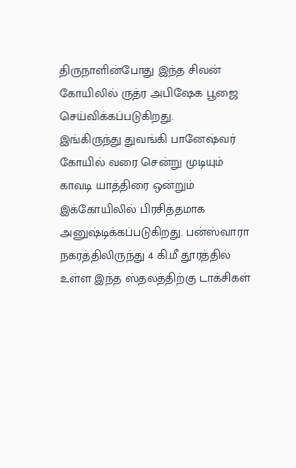திருநாளின்போது இந்த சிவன் கோயிலில் ருத்ர அபிஷேக பூஜை செய்விக்கப்படுகிறது.
இங்கிருந்து துவங்கி பானேஷ்வர் கோயில் வரை சென்று முடியும் காவடி யாத்திரை ஒன்றும் இக்கோயிலில் பிரசித்தமாக அனுஷ்டிக்கப்படுகிறது. பன்ஸ்வாரா நகரத்திலிருந்து 4 கி.மீ தூரத்தில் உள்ள இந்த ஸ்தலத்திற்கு டாக்சிகள்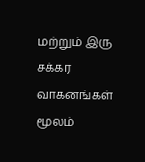மற்றும் இரு சக்கர வாகனங்கள் மூலம்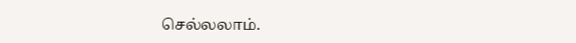செல்லலாம்.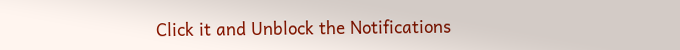Click it and Unblock the Notifications